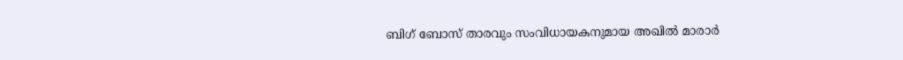ബിഗ് ബോസ് താരവും സംവിധായകനുമായ അഖിൽ മാരാർ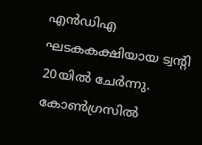എൻഡിഎ ഘടകകക്ഷിയായ ട്വന്‍റി 20യിൽ ചേർന്നു. കോൺഗ്രസിൽ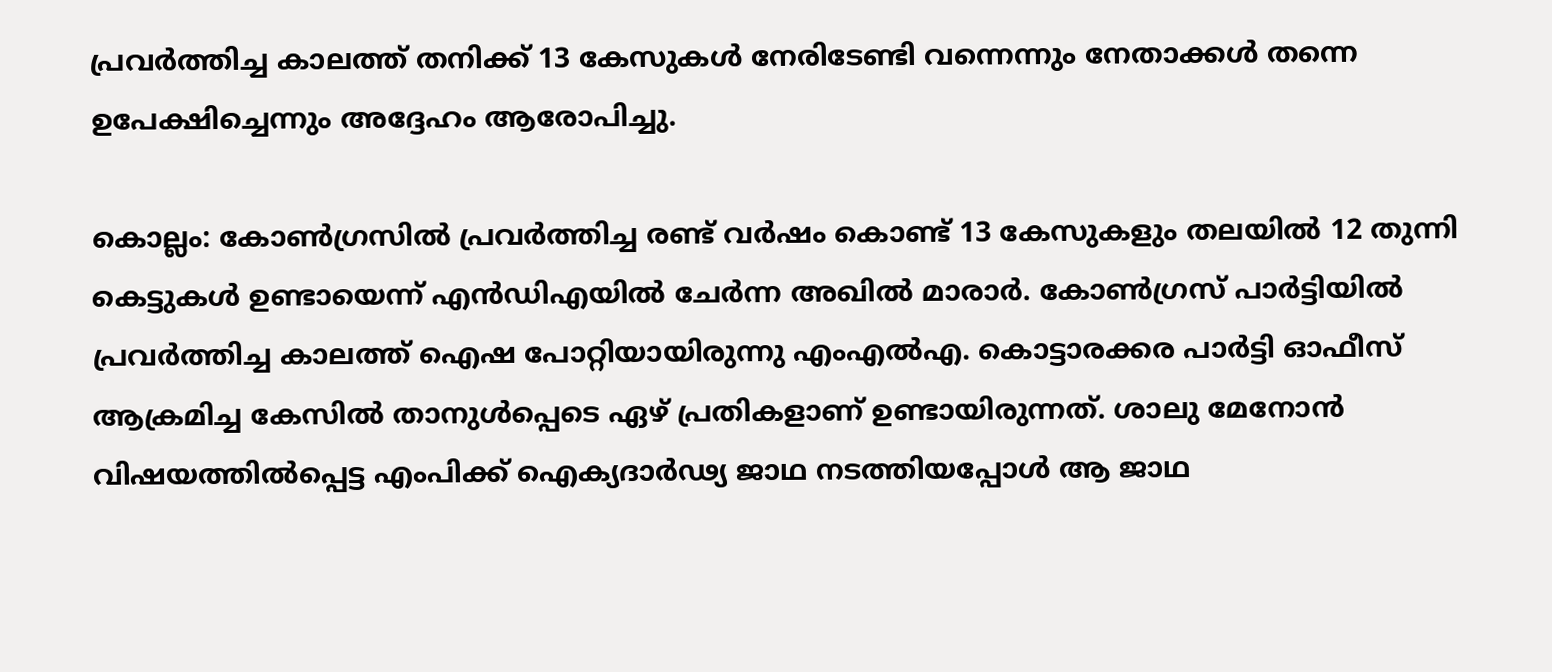പ്രവർത്തിച്ച കാലത്ത് തനിക്ക് 13 കേസുകൾ നേരിടേണ്ടി വന്നെന്നും നേതാക്കൾ തന്നെ ഉപേക്ഷിച്ചെന്നും അദ്ദേഹം ആരോപിച്ചു.

കൊല്ലം: കോണ്‍ഗ്രസിൽ പ്രവര്‍ത്തിച്ച രണ്ട് വർഷം കൊണ്ട് 13 കേസുകളും തലയിൽ 12 തുന്നി കെട്ടുകൾ ഉണ്ടായെന്ന് എൻഡിഎയിൽ ചേര്‍ന്ന അഖിൽ മാരാർ. കോൺഗ്രസ് പാർട്ടിയിൽ പ്രവർത്തിച്ച കാലത്ത് ഐഷ പോറ്റിയായിരുന്നു എംഎല്‍എ. കൊട്ടാരക്കര പാർട്ടി ഓഫീസ് ആക്രമിച്ച കേസിൽ താനുൾപ്പെടെ ഏഴ് പ്രതികളാണ് ഉണ്ടായിരുന്നത്. ശാലു മേനോൻ വിഷയത്തിൽപ്പെട്ട എംപിക്ക് ഐക്യദാർഢ്യ ജാഥ നടത്തിയപ്പോൾ ആ ജാഥ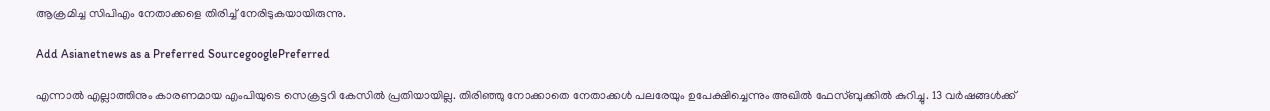ആക്രമിച്ച സിപിഎം നേതാക്കളെ തിരിച്ച് നേരിടുകയായിരുന്നു.

Add Asianetnews as a Preferred SourcegooglePreferred

എന്നാല്‍ എല്ലാത്തിനും കാരണമായ എംപിയുടെ സെക്രട്ടറി കേസിൽ പ്രതിയായില്ല. തിരിഞ്ഞു നോക്കാതെ നേതാക്കൾ പലരേയും ഉപേക്ഷിച്ചെന്നും അഖിൽ ഫേസ്ബുക്കിൽ കുറിച്ചു. 13 വർഷങ്ങൾക്ക്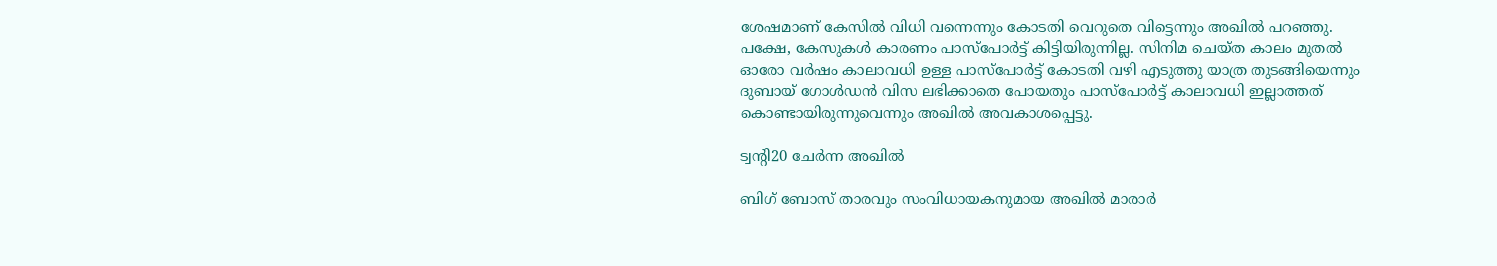ശേഷമാണ് കേസിൽ വിധി വന്നെന്നും കോടതി വെറുതെ വിട്ടെന്നും അഖിൽ പറഞ്ഞു. പക്ഷേ, കേസുകൾ കാരണം പാസ്പോര്‍ട്ട് കിട്ടിയിരുന്നില്ല. സിനിമ ചെയ്ത കാലം മുതൽ ഓരോ വർഷം കാലാവധി ഉള്ള പാസ്പോർട്ട്‌ കോടതി വഴി എടുത്തു യാത്ര തുടങ്ങിയെന്നും ദുബായ് ഗോൾഡൻ വിസ ലഭിക്കാതെ പോയതും പാസ്പോർട്ട്‌ കാലാവധി ഇല്ലാത്തത് കൊണ്ടായിരുന്നുവെന്നും അഖിൽ അവകാശപ്പെട്ടു.

ട്വന്‍റി20 ചേര്‍ന്ന അഖിൽ

ബിഗ് ബോസ് താരവും സംവിധായകനുമായ അഖിൽ മാരാര്‍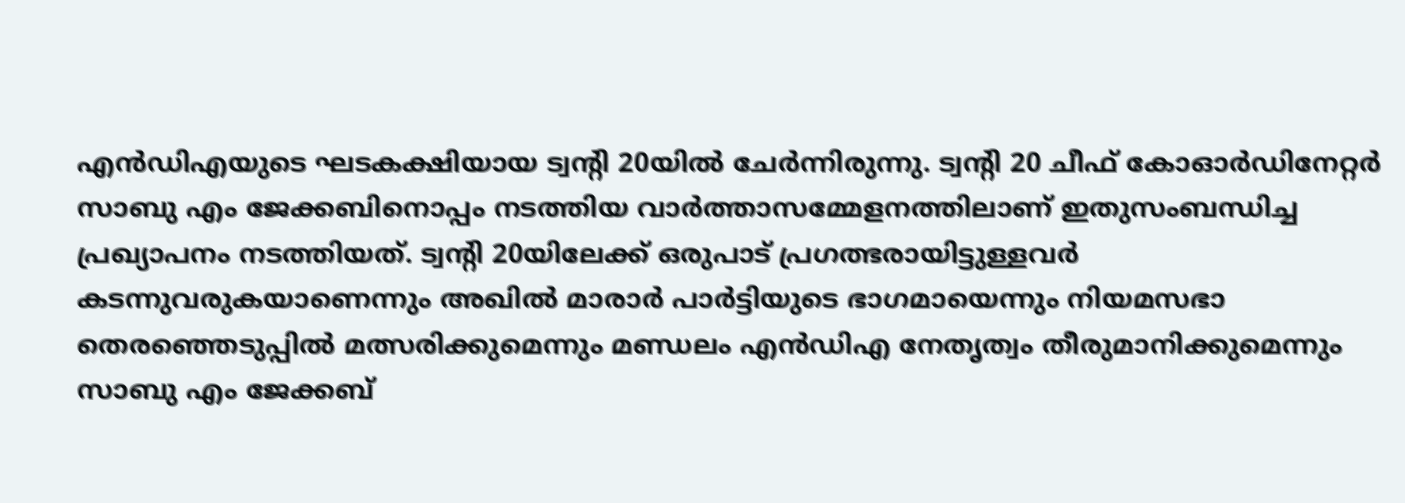എൻഡിഎയുടെ ഘടകക്ഷിയായ ട്വന്‍റി 20യിൽ ചേര്‍ന്നിരുന്നു. ട്വന്‍റി 20 ചീഫ് കോഓര്‍ഡിനേറ്റര്‍ സാബു എം ജേക്കബിനൊപ്പം നടത്തിയ വാര്‍ത്താസമ്മേളനത്തിലാണ് ഇതുസംബന്ധിച്ച പ്രഖ്യാപനം നടത്തിയത്. ട്വന്‍റി 20യിലേക്ക് ഒരുപാട് പ്രഗത്ഭരായിട്ടുള്ളവര്‍ കടന്നുവരുകയാണെന്നും അഖിൽ മാരാര്‍ പാര്‍ട്ടിയുടെ ഭാഗമായെന്നും നിയമസഭാ തെരഞ്ഞെടുപ്പിൽ മത്സരിക്കുമെന്നും മണ്ഡലം എൻഡിഎ നേതൃത്വം തീരുമാനിക്കുമെന്നും സാബു എം ജേക്കബ്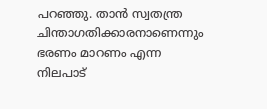പറഞ്ഞു. താൻ സ്വതന്ത്ര ചിന്താഗതിക്കാരനാണെന്നും ഭരണം മാറണം എന്ന നിലപാട്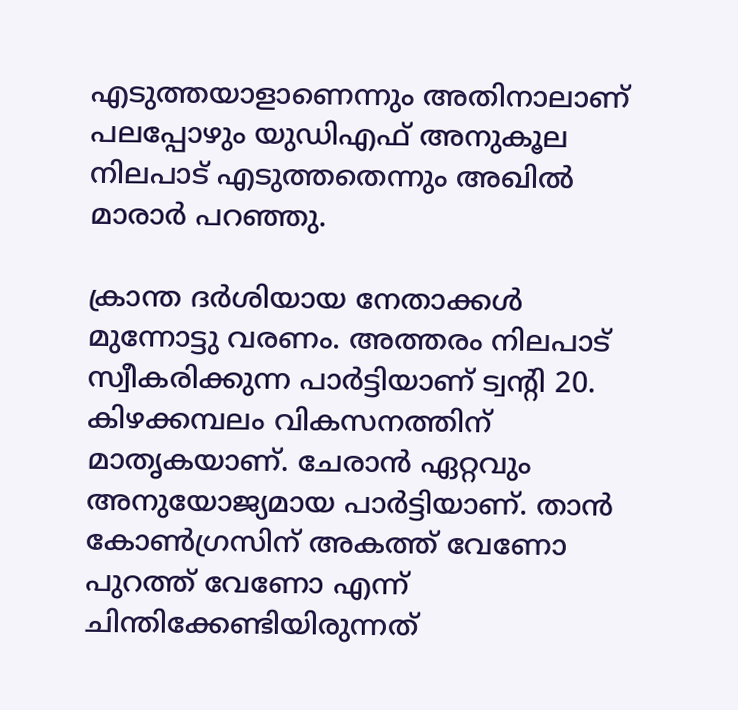എടുത്തയാളാണെന്നും അതിനാലാണ് പലപ്പോഴും യുഡിഎഫ് അനുകൂല നിലപാട് എടുത്തതെന്നും അഖിൽ മാരാര്‍ പറഞ്ഞു.

ക്രാന്ത ദർശിയായ നേതാക്കൾ മുന്നോട്ടു വരണം. അത്തരം നിലപാട് സ്വീകരിക്കുന്ന പാർട്ടിയാണ് ട്വന്റി 20. കിഴക്കമ്പലം വികസനത്തിന് മാതൃകയാണ്. ചേരാൻ ഏറ്റവും അനുയോജ്യമായ പാർട്ടിയാണ്. താൻ കോൺഗ്രസിന് അകത്ത് വേണോ പുറത്ത് വേണോ എന്ന് ചിന്തിക്കേണ്ടിയിരുന്നത്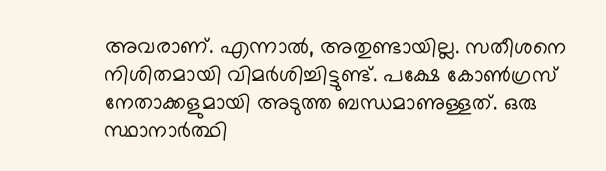അവരാണ്. എന്നാൽ, അതുണ്ടായില്ല. സതീശനെ നിശിതമായി വിമർശിച്ചിട്ടുണ്ട്. പക്ഷേ കോണ്‍ഗ്രസ് നേതാക്കളുമായി അടുത്ത ബന്ധമാണുള്ളത്. ഒരു സ്ഥാനാർത്ഥി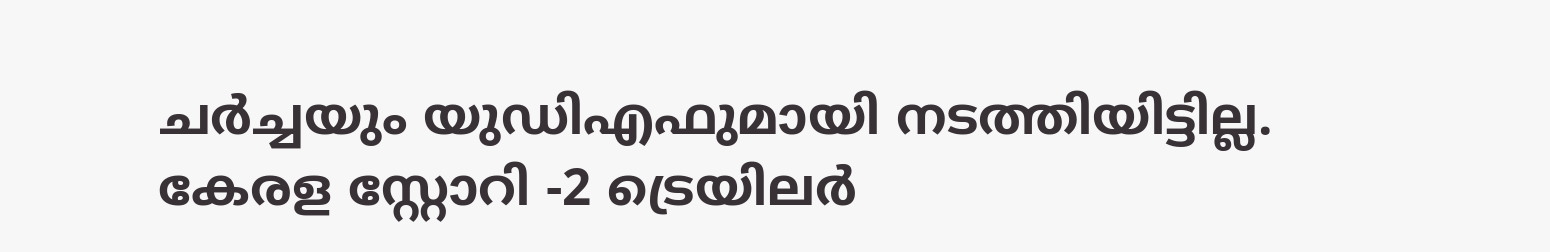ചർച്ചയും യുഡിഎഫുമായി നടത്തിയിട്ടില്ല. കേരള സ്റ്റോറി -2 ട്രെയിലര്‍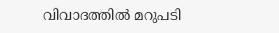വിവാദത്തിൽ മറുപടി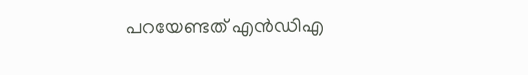പറയേണ്ടത് എൻഡിഎ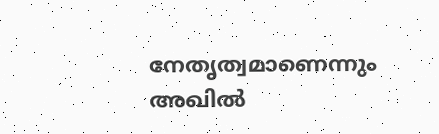നേതൃത്വമാണെന്നും അഖിൽ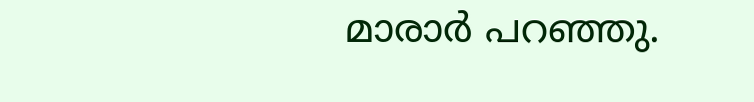മാരാര്‍ പറഞ്ഞു.